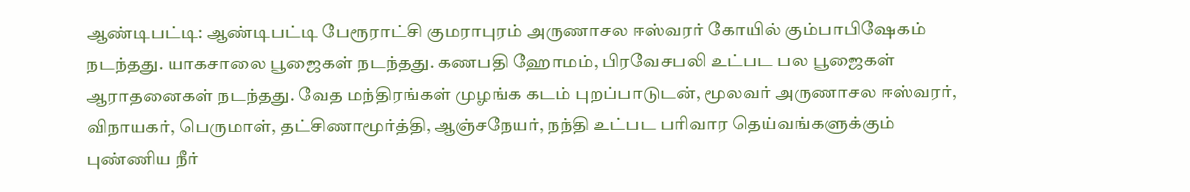ஆண்டிபட்டி: ஆண்டிபட்டி பேரூராட்சி குமராபுரம் அருணாசல ஈஸ்வரர் கோயில் கும்பாபிஷேகம் நடந்தது. யாகசாலை பூஜைகள் நடந்தது. கணபதி ஹோமம், பிரவேசபலி உட்பட பல பூஜைகள் ஆராதனைகள் நடந்தது. வேத மந்திரங்கள் முழங்க கடம் புறப்பாடுடன், மூலவர் அருணாசல ஈஸ்வரர், விநாயகர், பெருமாள், தட்சிணாமூர்த்தி, ஆஞ்சநேயர், நந்தி உட்பட பரிவார தெய்வங்களுக்கும் புண்ணிய நீர்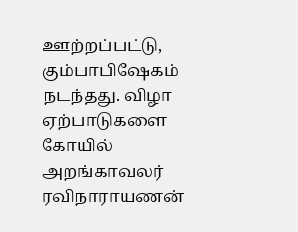ஊற்றப்பட்டு, கும்பாபிஷேகம் நடந்தது. விழா ஏற்பாடுகளை கோயில் அறங்காவலர் ரவிநாராயணன்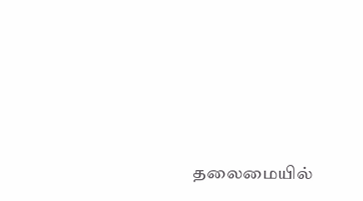தலைமையில்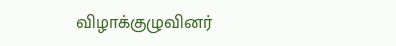விழாக்குழுவினர்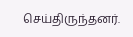செய்திருந்தனர்.